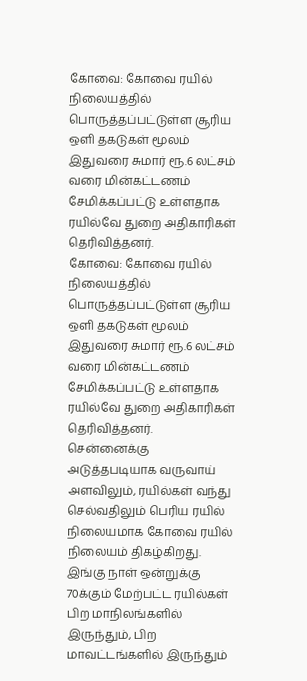கோவை: கோவை ரயில் நிலையத்தில் பொருத்தப்பட்டுள்ள சூரிய ஒளி தகடுகள் மூலம் இதுவரை சுமார் ரூ.6 லட்சம் வரை மின்கட்டணம் சேமிக்கப்பட்டு உள்ளதாக ரயில்வே துறை அதிகாரிகள் தெரிவித்தனர்.
கோவை: கோவை ரயில் நிலையத்தில் பொருத்தப்பட்டுள்ள சூரிய ஒளி தகடுகள் மூலம் இதுவரை சுமார் ரூ.6 லட்சம் வரை மின்கட்டணம் சேமிக்கப்பட்டு உள்ளதாக ரயில்வே துறை அதிகாரிகள் தெரிவித்தனர்.
சென்னைக்கு அடுத்தபடியாக வருவாய் அளவிலும், ரயில்கள் வந்து செல்வதிலும் பெரிய ரயில் நிலையமாக கோவை ரயில் நிலையம் திகழ்கிறது. இங்கு நாள் ஒன்றுக்கு 70க்கும் மேற்பட்ட ரயில்கள் பிற மாநிலங்களில் இருந்தும், பிற மாவட்டங்களில் இருந்தும்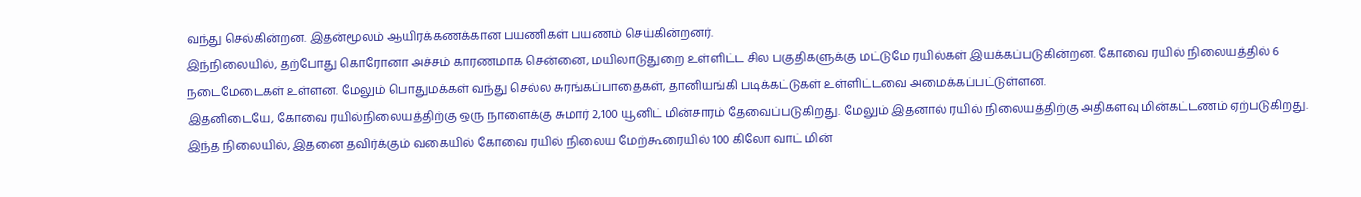வந்து செல்கின்றன. இதன்மூலம் ஆயிரக்கணக்கான பயணிகள் பயணம் செய்கின்றனர்.
இந்நிலையில், தற்போது கொரோனா அச்சம் காரணமாக சென்னை, மயிலாடுதுறை உள்ளிட்ட சில பகுதிகளுக்கு மட்டுமே ரயில்கள் இயக்கப்படுகின்றன. கோவை ரயில் நிலையத்தில் 6 நடைமேடைகள் உள்ளன. மேலும் பொதுமக்கள் வந்து செல்ல சுரங்கப்பாதைகள், தானியங்கி படிக்கட்டுகள் உள்ளிட்டவை அமைக்கப்பட்டுள்ளன.
இதனிடையே, கோவை ரயில்நிலையத்திற்கு ஒரு நாளைக்கு சுமார் 2,100 யூனிட் மின்சாரம் தேவைப்படுகிறது. மேலும் இதனால் ரயில் நிலையத்திற்கு அதிகளவு மின்கட்டணம் ஏற்படுகிறது.
இந்த நிலையில், இதனை தவிர்க்கும் வகையில் கோவை ரயில் நிலைய மேற்கூரையில் 100 கிலோ வாட் மின்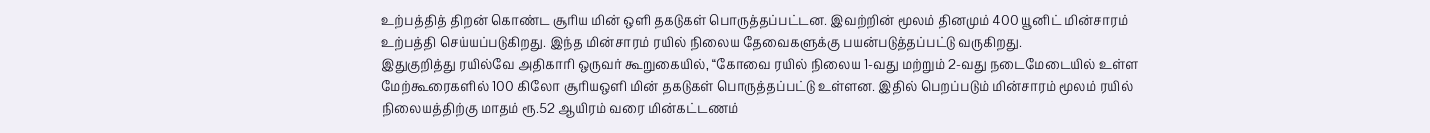உற்பத்தித் திறன் கொண்ட சூரிய மின் ஒளி தகடுகள் பொருத்தப்பட்டன. இவற்றின் மூலம் தினமும் 400 யூனிட் மின்சாரம் உற்பத்தி செய்யப்படுகிறது. இந்த மின்சாரம் ரயில் நிலைய தேவைகளுக்கு பயன்படுத்தப்பட்டு வருகிறது.
இதுகுறித்து ரயில்வே அதிகாரி ஒருவர் கூறுகையில், ‘‘கோவை ரயில் நிலைய 1-வது மற்றும் 2-வது நடைமேடையில் உள்ள மேற்கூரைகளில் 100 கிலோ சூரியஒளி மின் தகடுகள் பொருத்தப்பட்டு உள்ளன. இதில் பெறப்படும் மின்சாரம் மூலம் ரயில் நிலையத்திற்கு மாதம் ரூ.52 ஆயிரம் வரை மின்கட்டணம்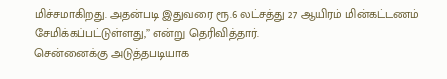மிச்சமாகிறது. அதன்படி இதுவரை ரூ.6 லட்சத்து 27 ஆயிரம் மின்கட்டணம் சேமிக்கப்பட்டுள்ளது,’’ என்று தெரிவித்தார்.
சென்னைக்கு அடுத்தபடியாக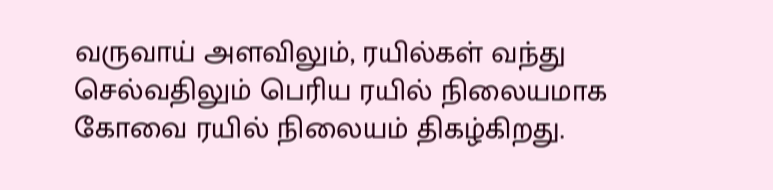வருவாய் அளவிலும், ரயில்கள் வந்து செல்வதிலும் பெரிய ரயில் நிலையமாக கோவை ரயில் நிலையம் திகழ்கிறது.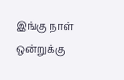இங்கு நாள் ஒன்றுக்கு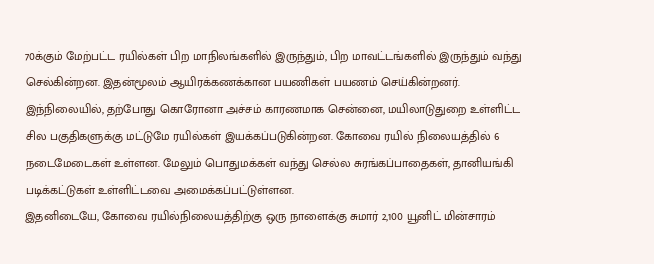70க்கும் மேற்பட்ட ரயில்கள் பிற மாநிலங்களில் இருந்தும், பிற மாவட்டங்களில் இருந்தும் வந்து செல்கின்றன. இதன்மூலம் ஆயிரக்கணக்கான பயணிகள் பயணம் செய்கின்றனர்.
இந்நிலையில், தற்போது கொரோனா அச்சம் காரணமாக சென்னை, மயிலாடுதுறை உள்ளிட்ட சில பகுதிகளுக்கு மட்டுமே ரயில்கள் இயக்கப்படுகின்றன. கோவை ரயில் நிலையத்தில் 6 நடைமேடைகள் உள்ளன. மேலும் பொதுமக்கள் வந்து செல்ல சுரங்கப்பாதைகள், தானியங்கி படிக்கட்டுகள் உள்ளிட்டவை அமைக்கப்பட்டுள்ளன.
இதனிடையே, கோவை ரயில்நிலையத்திற்கு ஒரு நாளைக்கு சுமார் 2,100 யூனிட் மின்சாரம்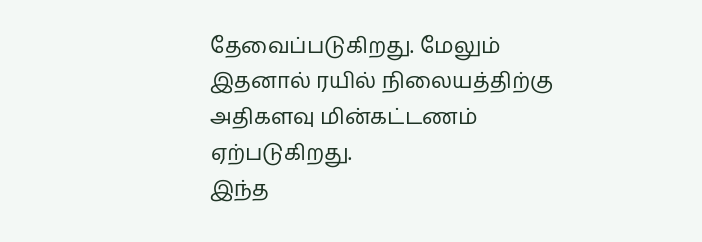தேவைப்படுகிறது. மேலும் இதனால் ரயில் நிலையத்திற்கு அதிகளவு மின்கட்டணம் ஏற்படுகிறது.
இந்த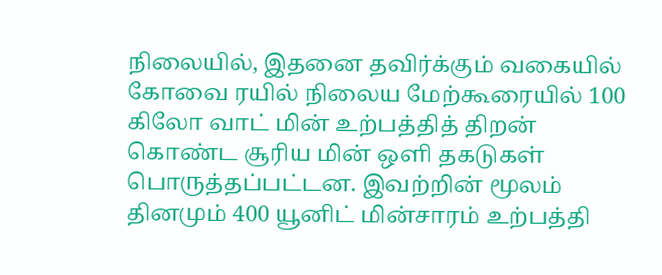நிலையில், இதனை தவிர்க்கும் வகையில் கோவை ரயில் நிலைய மேற்கூரையில் 100 கிலோ வாட் மின் உற்பத்தித் திறன் கொண்ட சூரிய மின் ஒளி தகடுகள் பொருத்தப்பட்டன. இவற்றின் மூலம் தினமும் 400 யூனிட் மின்சாரம் உற்பத்தி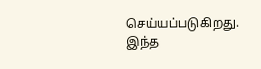செய்யப்படுகிறது. இந்த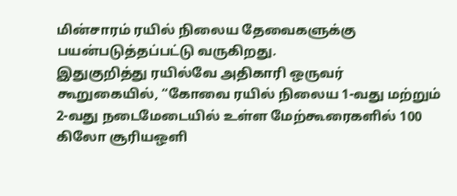மின்சாரம் ரயில் நிலைய தேவைகளுக்கு பயன்படுத்தப்பட்டு வருகிறது.
இதுகுறித்து ரயில்வே அதிகாரி ஒருவர் கூறுகையில், ‘‘கோவை ரயில் நிலைய 1-வது மற்றும் 2-வது நடைமேடையில் உள்ள மேற்கூரைகளில் 100 கிலோ சூரியஒளி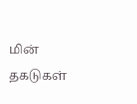மின் தகடுகள்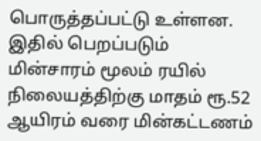பொருத்தப்பட்டு உள்ளன. இதில் பெறப்படும் மின்சாரம் மூலம் ரயில் நிலையத்திற்கு மாதம் ரூ.52 ஆயிரம் வரை மின்கட்டணம்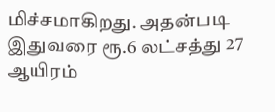மிச்சமாகிறது. அதன்படி இதுவரை ரூ.6 லட்சத்து 27 ஆயிரம்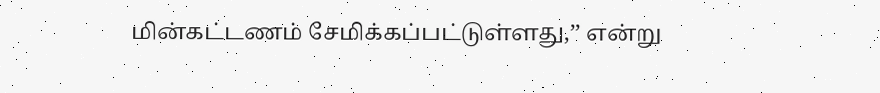மின்கட்டணம் சேமிக்கப்பட்டுள்ளது,’’ என்று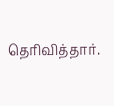தெரிவித்தார்.